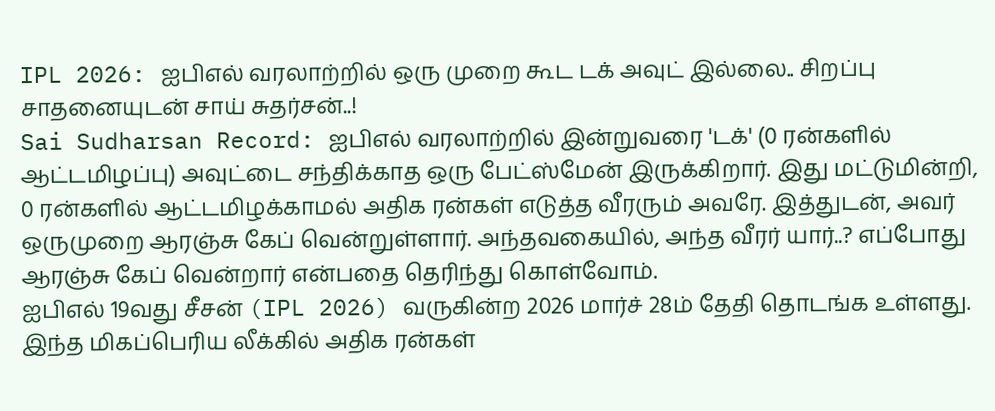IPL 2026: ஐபிஎல் வரலாற்றில் ஒரு முறை கூட டக் அவுட் இல்லை.. சிறப்பு சாதனையுடன் சாய் சுதர்சன்..!
Sai Sudharsan Record: ஐபிஎல் வரலாற்றில் இன்றுவரை 'டக்' (0 ரன்களில் ஆட்டமிழப்பு) அவுட்டை சந்திக்காத ஒரு பேட்ஸ்மேன் இருக்கிறார். இது மட்டுமின்றி, 0 ரன்களில் ஆட்டமிழக்காமல் அதிக ரன்கள் எடுத்த வீரரும் அவரே. இத்துடன், அவர் ஒருமுறை ஆரஞ்சு கேப் வென்றுள்ளார். அந்தவகையில், அந்த வீரர் யார்..? எப்போது ஆரஞ்சு கேப் வென்றார் என்பதை தெரிந்து கொள்வோம்.
ஐபிஎல் 19வது சீசன் (IPL 2026) வருகின்ற 2026 மார்ச் 28ம் தேதி தொடங்க உள்ளது. இந்த மிகப்பெரிய லீக்கில் அதிக ரன்கள்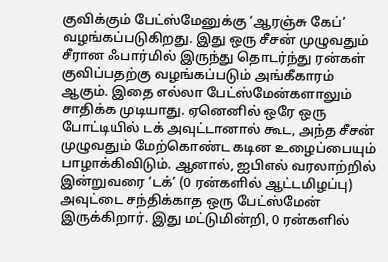குவிக்கும் பேட்ஸ்மேனுக்கு ‘ஆரஞ்சு கேப்’ வழங்கப்படுகிறது. இது ஒரு சீசன் முழுவதும் சீரான ஃபார்மில் இருந்து தொடர்ந்து ரன்கள் குவிப்பதற்கு வழங்கப்படும் அங்கீகாரம் ஆகும். இதை எல்லா பேட்ஸ்மேன்களாலும் சாதிக்க முடியாது. ஏனெனில் ஒரே ஒரு போட்டியில் டக் அவுட்டானால் கூட, அந்த சீசன் முழுவதும் மேற்கொண்ட கடின உழைப்பையும் பாழாக்கிவிடும். ஆனால், ஐபிஎல் வரலாற்றில் இன்றுவரை ‘டக்’ (0 ரன்களில் ஆட்டமிழப்பு) அவுட்டை சந்திக்காத ஒரு பேட்ஸ்மேன் இருக்கிறார். இது மட்டுமின்றி, 0 ரன்களில்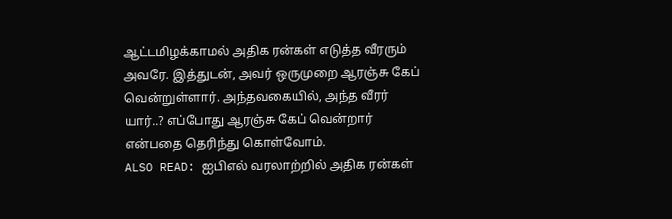ஆட்டமிழக்காமல் அதிக ரன்கள் எடுத்த வீரரும் அவரே. இத்துடன், அவர் ஒருமுறை ஆரஞ்சு கேப் வென்றுள்ளார். அந்தவகையில், அந்த வீரர் யார்..? எப்போது ஆரஞ்சு கேப் வென்றார் என்பதை தெரிந்து கொள்வோம்.
ALSO READ: ஐபிஎல் வரலாற்றில் அதிக ரன்கள்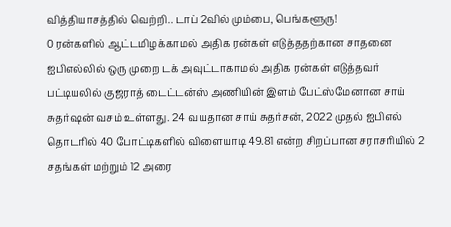வித்தியாசத்தில் வெற்றி.. டாப் 2வில் மும்பை, பெங்களூரு!
0 ரன்களில் ஆட்டமிழக்காமல் அதிக ரன்கள் எடுத்ததற்கான சாதனை
ஐபிஎல்லில் ஒரு முறை டக் அவுட்டாகாமல் அதிக ரன்கள் எடுத்தவர் பட்டியலில் குஜராத் டைட்டன்ஸ் அணியின் இளம் பேட்ஸ்மேனான சாய் சுதர்ஷன் வசம் உள்ளது. 24 வயதான சாய் சுதர்சன், 2022 முதல் ஐபிஎல் தொடரில் 40 போட்டிகளில் விளையாடி 49.81 என்ற சிறப்பான சராசரியில் 2 சதங்கள் மற்றும் 12 அரை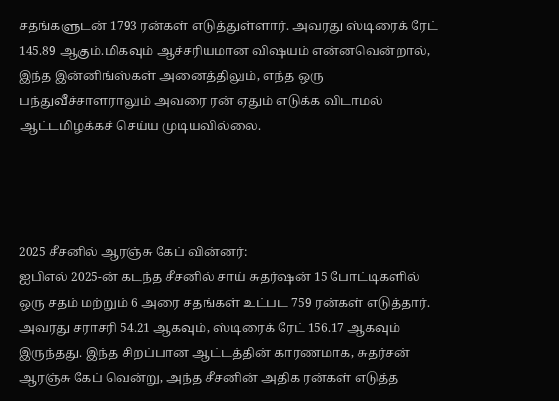சதங்களுடன் 1793 ரன்கள் எடுத்துள்ளார். அவரது ஸ்டிரைக் ரேட் 145.89 ஆகும்.மிகவும் ஆச்சரியமான விஷயம் என்னவென்றால், இந்த இன்னிங்ஸ்கள் அனைத்திலும், எந்த ஒரு பந்துவீச்சாளராலும் அவரை ரன் ஏதும் எடுக்க விடாமல் ஆட்டமிழக்கச் செய்ய முடியவில்லை.




2025 சீசனில் ஆரஞ்சு கேப் வின்னர்:
ஐபிஎல் 2025-ன் கடந்த சீசனில் சாய் சுதர்ஷன் 15 போட்டிகளில் ஒரு சதம் மற்றும் 6 அரை சதங்கள் உட்பட 759 ரன்கள் எடுத்தார். அவரது சராசரி 54.21 ஆகவும், ஸ்டிரைக் ரேட் 156.17 ஆகவும் இருந்தது. இந்த சிறப்பான ஆட்டத்தின் காரணமாக, சுதர்சன் ஆரஞ்சு கேப் வென்று, அந்த சீசனின் அதிக ரன்கள் எடுத்த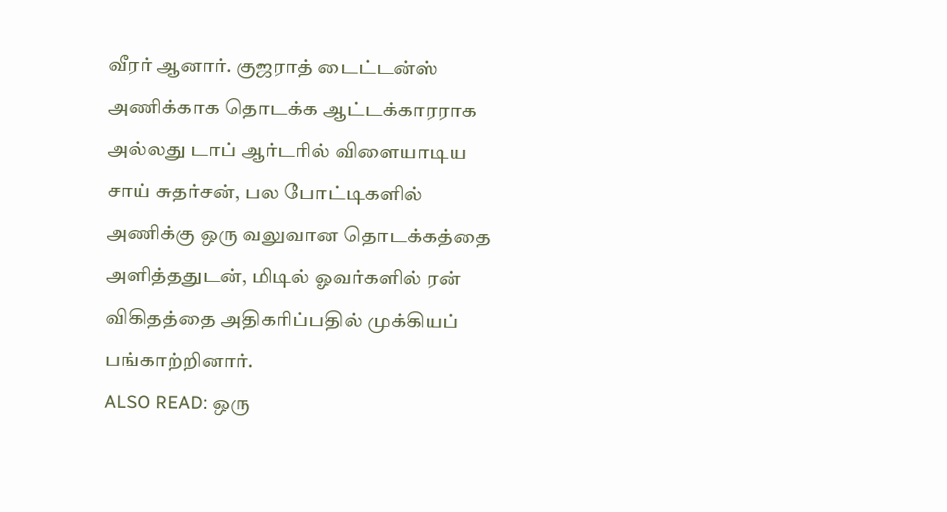வீரர் ஆனார். குஜராத் டைட்டன்ஸ் அணிக்காக தொடக்க ஆட்டக்காரராக அல்லது டாப் ஆர்டரில் விளையாடிய சாய் சுதர்சன், பல போட்டிகளில் அணிக்கு ஒரு வலுவான தொடக்கத்தை அளித்ததுடன், மிடில் ஓவர்களில் ரன் விகிதத்தை அதிகரிப்பதில் முக்கியப் பங்காற்றினார்.
ALSO READ: ஒரு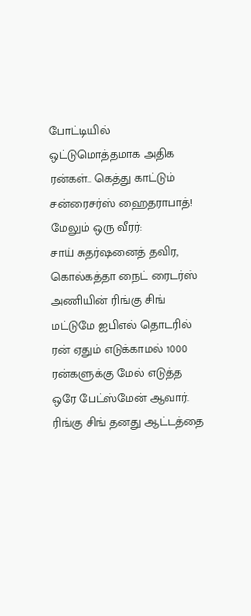போட்டியில் ஒட்டுமொத்தமாக அதிக ரன்கள்.. கெத்து காட்டும் சன்ரைசர்ஸ் ஹைதராபாத்!
மேலும் ஒரு வீரர்:
சாய் சுதர்ஷனைத் தவிர, கொல்கத்தா நைட் ரைடர்ஸ் அணியின் ரிங்கு சிங் மட்டுமே ஐபிஎல் தொடரில் ரன் ஏதும் எடுக்காமல் 1000 ரன்களுக்கு மேல் எடுத்த ஒரே பேட்ஸ்மேன் ஆவார். ரிங்கு சிங் தனது ஆட்டத்தை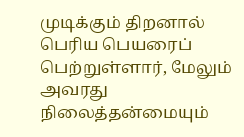முடிக்கும் திறனால் பெரிய பெயரைப் பெற்றுள்ளார், மேலும் அவரது நிலைத்தன்மையும்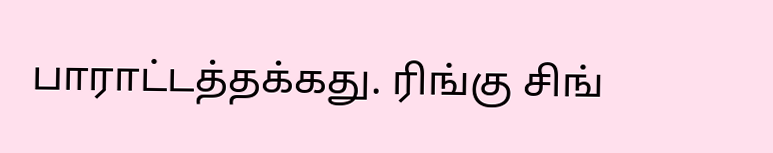பாராட்டத்தக்கது. ரிங்கு சிங்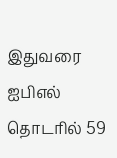இதுவரை ஐபிஎல் தொடரில் 59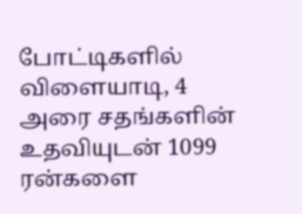போட்டிகளில் விளையாடி, 4 அரை சதங்களின் உதவியுடன் 1099 ரன்களை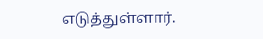எடுத்துள்ளார்.